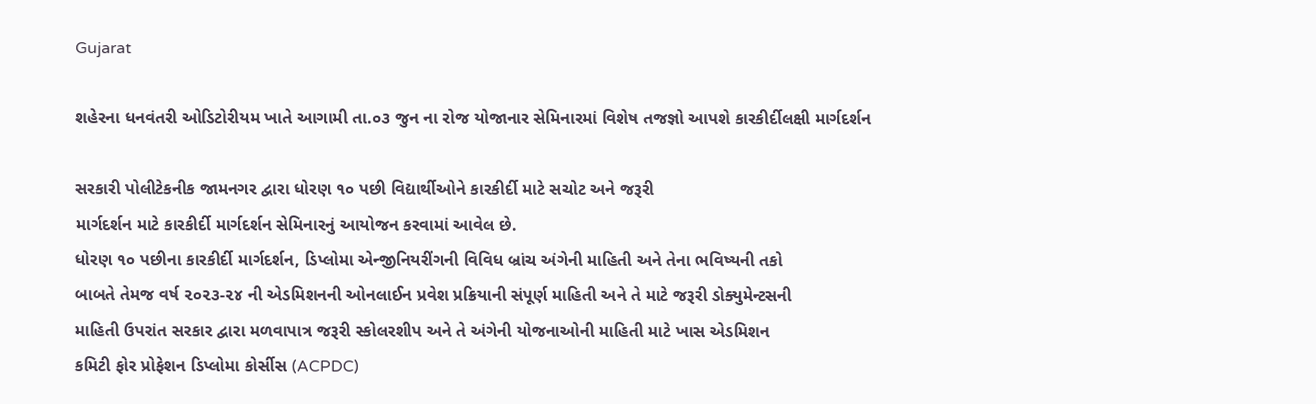Gujarat

શહેરના ધનવંતરી ઓડિટોરીયમ ખાતે આગામી તા.૦૩ જુન ના રોજ યોજાનાર સેમિનારમાં વિશેષ તજજ્ઞો આપશે કારકીર્દીલક્ષી માર્ગદર્શન

સરકારી પોલીટેકનીક જામનગર દ્વારા ધોરણ ૧૦ પછી વિદ્યાર્થીઓને કારકીર્દી માટે સચોટ અને જરૂરી
માર્ગદર્શન માટે કારકીર્દી માર્ગદર્શન સેમિનારનું આયોજન કરવામાં આવેલ છે.
ધોરણ ૧૦ પછીના કારકીર્દી માર્ગદર્શન, ડિપ્લોમા એન્જીનિયરીંગની વિવિધ બ્રાંચ અંગેની માહિતી અને તેના ભવિષ્યની તકો
બાબતે તેમજ વર્ષ ૨૦૨૩-૨૪ ની એડમિશનની ઓનલાઈન પ્રવેશ પ્રક્રિયાની સંપૂર્ણ માહિતી અને તે માટે જરૂરી ડોક્યુમેન્ટસની
માહિતી ઉપરાંત સરકાર દ્વારા મળવાપાત્ર જરૂરી સ્કોલરશીપ અને તે અંગેની યોજનાઓની માહિતી માટે ખાસ એડમિશન
કમિટી ફોર પ્રોફેશન ડિપ્લોમા કોર્સીસ (ACPDC)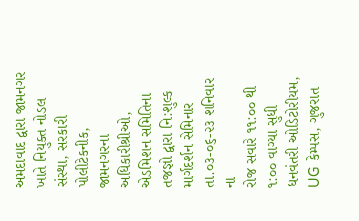અમદાવાદ દ્વારા જામનગર ખાતે નિયુક્ત નોડલ સંસ્થા, સરકારી પોલીટેકનીક,
જામનગરના અધિકારીશ્રીઓ, એડમિશન સમિતિના તજજ્ઞો દ્વારા નિ:શુલ્ક માર્ગદર્શન સેમિનાર તા.૦૩-૦૬-૨૩ શનિવાર ના
રોજ સવારે ૧૧:૦૦ થી ૧:૦૦ વાગ્યા સુધી ધનવંતરી ઓડિટોરીયમ, UG કેમ્પસ, ગુજરાત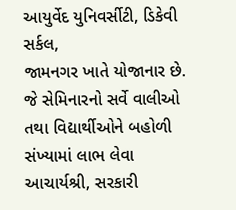આયુર્વેદ યુનિવર્સીટી, ડિકેવી સર્કલ,
જામનગર ખાતે યોજાનાર છે. જે સેમિનારનો સર્વે વાલીઓ તથા વિદ્યાર્થીઓને બહોળી સંખ્યામાં લાભ લેવા આચાર્યશ્રી, સરકારી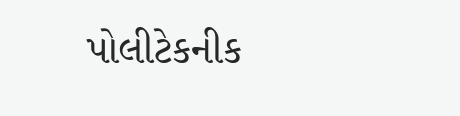પોલીટેકનીક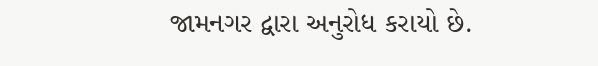જામનગર દ્વારા અનુરોધ કરાયો છે.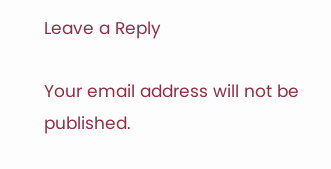Leave a Reply

Your email address will not be published.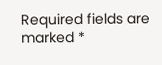Required fields are marked *